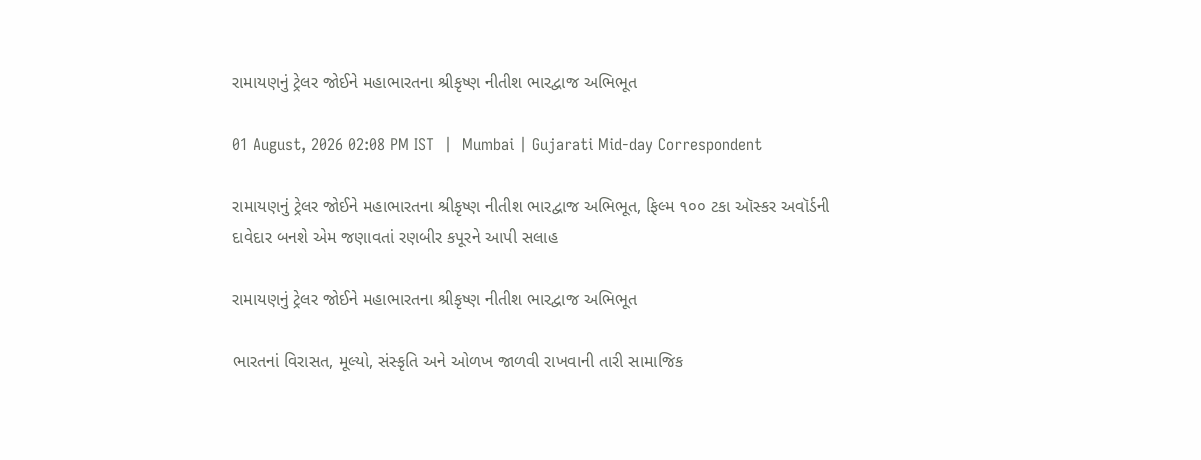રામાયણનું ટ્રેલર જોઈને મહાભારતના શ્રીકૃષ્ણ નીતીશ ભારદ્વાજ અભિભૂત

01 August, 2026 02:08 PM IST  |  Mumbai | Gujarati Mid-day Correspondent

રામાયણનું ટ્રેલર જોઈને મહાભારતના શ્રીકૃષ્ણ નીતીશ ભારદ્વાજ અભિભૂત, ફિલ્મ ૧૦૦ ટકા ઑસ્કર અવૉર્ડની દાવેદાર બનશે એમ જણાવતાં રણબીર કપૂરને આપી સલાહ

રામાયણનું ટ્રેલર જોઈને મહાભારતના શ્રીકૃષ્ણ નીતીશ ભારદ્વાજ અભિભૂત

ભારતનાં વિરાસત, મૂલ્યો, સંસ્કૃતિ અને ઓળખ જાળવી રાખવાની તારી સામાજિક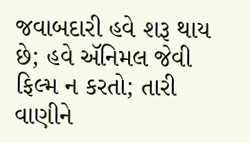જવાબદારી હવે શરૂ થાય છે; હવે ઍનિમલ જેવી ફિલ્મ ન કરતો; તારી વાણીને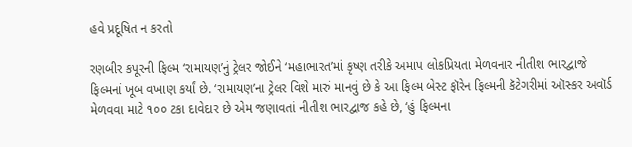હવે પ્રદૂષિત ન કરતો

રણબીર કપૂરની ફિલ્મ ‘રામાયણ’નું ટ્રેલર જોઈને ‘મહાભારત’માં કૃષ્ણ તરીકે અમાપ લોકપ્રિયતા મેળવનાર નીતીશ ભારદ્વાજે ફિલ્મનાં ખૂબ વખાણ કર્યાં છે. ‘રામાયણ’ના ટ્રેલર વિશે મારું માનવું છે કે આ ફિલ્મ બેસ્ટ ફૉરેન ફિલ્મની કૅટેગરીમાં ઑસ્કર અવૉર્ડ મેળવવા માટે ૧૦૦ ટકા દાવેદાર છે એમ જણાવતાં નીતીશ ભારદ્વાજ કહે છે, ‘હું ફિલ્મના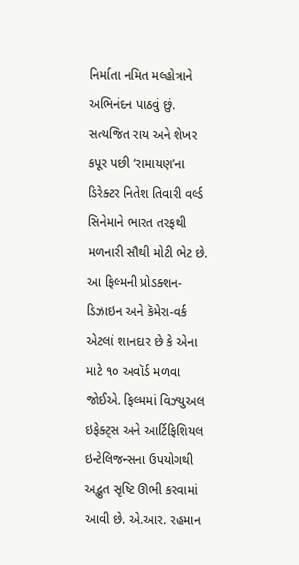નિર્માતા નમિત મલ્હોત્રાને અભિનંદન પાઠવું છું. સત્યજિત રાય અને શેખર કપૂર પછી ‘રામાયણ’ના ડિરેક્ટર નિતેશ તિવારી વર્લ્ડ સિનેમાને ભારત તરફથી મળનારી સૌથી મોટી ભેટ છે. આ ફિલ્મની પ્રોડક્શન-ડિઝાઇન અને કૅમેરા-વર્ક એટલાં શાનદાર છે કે એના માટે ૧૦ અવૉર્ડ મળવા જોઈએ. ફિલ્મમાં વિઝ્યુઅલ ઇફેક્ટ્સ અને આર્ટિફિશિયલ ઇન્ટેલિજન્સના ઉપયોગથી અદ્ભુત સૃષ્ટિ ઊભી કરવામાં આવી છે. એ.આર. રહમાન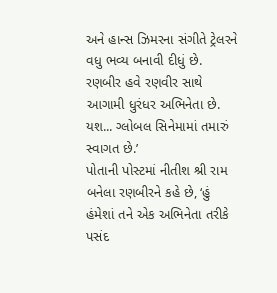અને હાન્સ ઝિમરના સંગીતે ટ્રેલરને વધુ ભવ્ય બનાવી દીધું છે. રણબીર હવે રણવીર સાથે આગામી ધુરંધર અભિનેતા છે. યશ... ગ્લોબલ સિનેમામાં તમારું સ્વાગત છે.’
પોતાની પોસ્ટમાં નીતીશ શ્રી રામ બનેલા રણબીરને કહે છે, ‘હું હંમેશાં તને એક અભિનેતા તરીકે પસંદ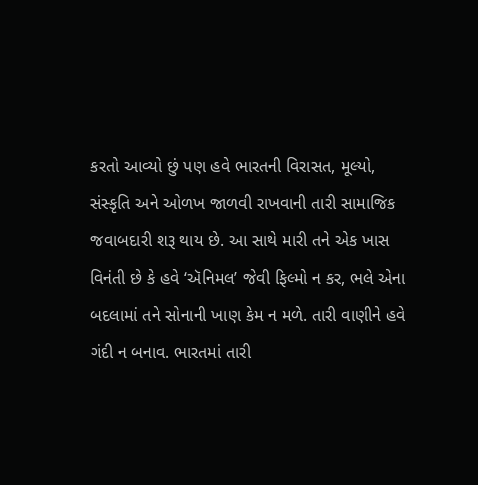કરતો આવ્યો છું પણ હવે ભારતની વિરાસત, મૂલ્યો, સંસ્કૃતિ અને ઓળખ જાળવી રાખવાની તારી સામાજિક જવાબદારી શરૂ થાય છે. આ સાથે મારી તને એક ખાસ વિનંતી છે કે હવે ‘ઍનિમલ’ જેવી ફિલ્મો ન કર, ભલે એના બદલામાં તને સોનાની ખાણ કેમ ન મળે. તારી વાણીને હવે ગંદી ન બનાવ. ભારતમાં તારી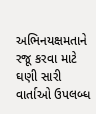અભિનયક્ષમતાને રજૂ કરવા માટે ઘણી સારી વાર્તાઓ ઉપલબ્ધ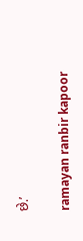છે.’

ramayan ranbir kapoor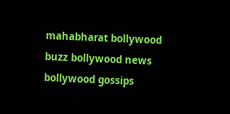mahabharat bollywood buzz bollywood news bollywood gossips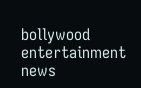bollywood entertainment news